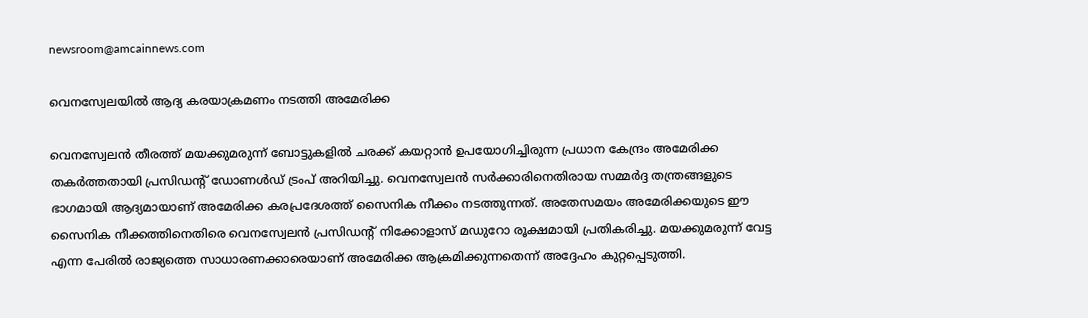newsroom@amcainnews.com

വെനസ്വേലയിൽ ആദ്യ കരയാക്രമണം നടത്തി അമേരിക്ക

വെനസ്വേലന്‍ തീരത്ത് മയക്കുമരുന്ന് ബോട്ടുകളില്‍ ചരക്ക് കയറ്റാന്‍ ഉപയോഗിച്ചിരുന്ന പ്രധാന കേന്ദ്രം അമേരിക്ക തകര്‍ത്തതായി പ്രസിഡന്റ് ഡോണള്‍ഡ് ട്രംപ് അറിയിച്ചു. വെനസ്വേലന്‍ സര്‍ക്കാരിനെതിരായ സമ്മര്‍ദ്ദ തന്ത്രങ്ങളുടെ ഭാഗമായി ആദ്യമായാണ് അമേരിക്ക കരപ്രദേശത്ത് സൈനിക നീക്കം നടത്തുന്നത്. അതേസമയം അമേരിക്കയുടെ ഈ സൈനിക നീക്കത്തിനെതിരെ വെനസ്വേലന്‍ പ്രസിഡന്റ് നിക്കോളാസ് മഡുറോ രൂക്ഷമായി പ്രതികരിച്ചു. മയക്കുമരുന്ന് വേട്ട എന്ന പേരില്‍ രാജ്യത്തെ സാധാരണക്കാരെയാണ് അമേരിക്ക ആക്രമിക്കുന്നതെന്ന് അദ്ദേഹം കുറ്റപ്പെടുത്തി.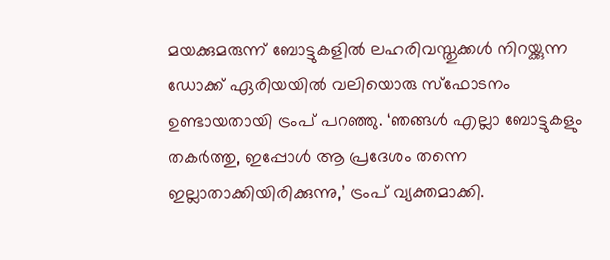മയക്കുമരുന്ന് ബോട്ടുകളില്‍ ലഹരിവസ്തുക്കള്‍ നിറയ്ക്കുന്ന ഡോക്ക് ഏരിയയില്‍ വലിയൊരു സ്‌ഫോടനം ഉണ്ടായതായി ട്രംപ് പറഞ്ഞു. ‘ഞങ്ങള്‍ എല്ലാ ബോട്ടുകളും തകര്‍ത്തു, ഇപ്പോള്‍ ആ പ്രദേശം തന്നെ ഇല്ലാതാക്കിയിരിക്കുന്നു,’ ട്രംപ് വ്യക്തമാക്കി.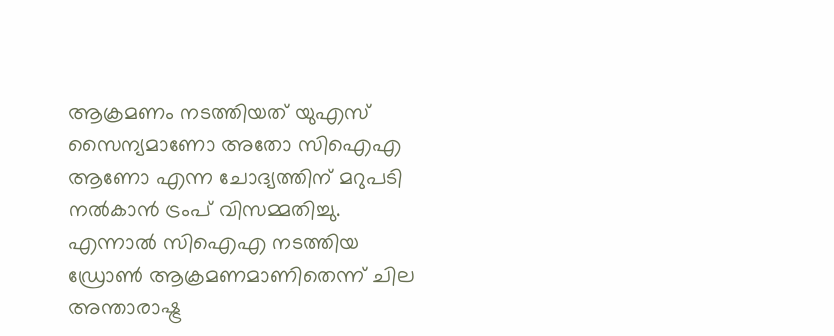ആക്രമണം നടത്തിയത് യുഎസ് സൈന്യമാണോ അതോ സിഐഎ ആണോ എന്ന ചോദ്യത്തിന് മറുപടി നല്‍കാന്‍ ട്രംപ് വിസമ്മതിച്ചു. എന്നാല്‍ സിഐഎ നടത്തിയ ഡ്രോണ്‍ ആക്രമണമാണിതെന്ന് ചില അന്താരാഷ്ട്ര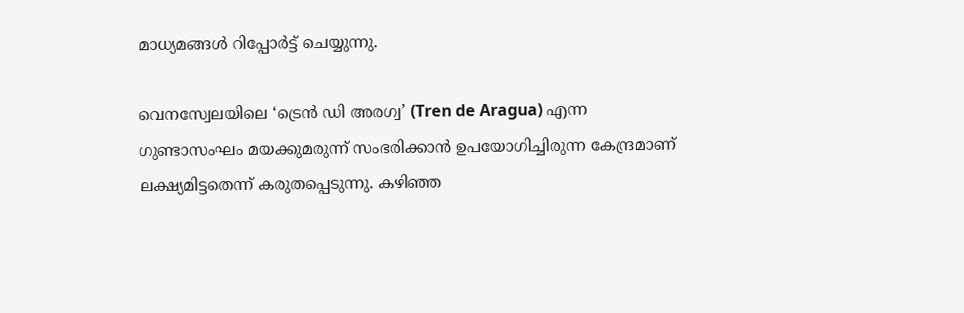മാധ്യമങ്ങള്‍ റിപ്പോര്‍ട്ട് ചെയ്യുന്നു.

വെനസ്വേലയിലെ ‘ട്രെന്‍ ഡി അരഗ്വ’ (Tren de Aragua) എന്ന ഗുണ്ടാസംഘം മയക്കുമരുന്ന് സംഭരിക്കാന്‍ ഉപയോഗിച്ചിരുന്ന കേന്ദ്രമാണ് ലക്ഷ്യമിട്ടതെന്ന് കരുതപ്പെടുന്നു. കഴിഞ്ഞ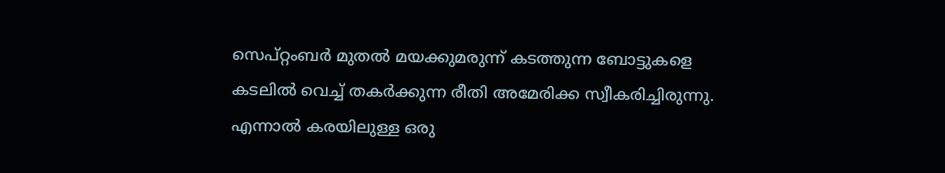സെപ്റ്റംബര്‍ മുതല്‍ മയക്കുമരുന്ന് കടത്തുന്ന ബോട്ടുകളെ കടലില്‍ വെച്ച് തകര്‍ക്കുന്ന രീതി അമേരിക്ക സ്വീകരിച്ചിരുന്നു. എന്നാല്‍ കരയിലുള്ള ഒരു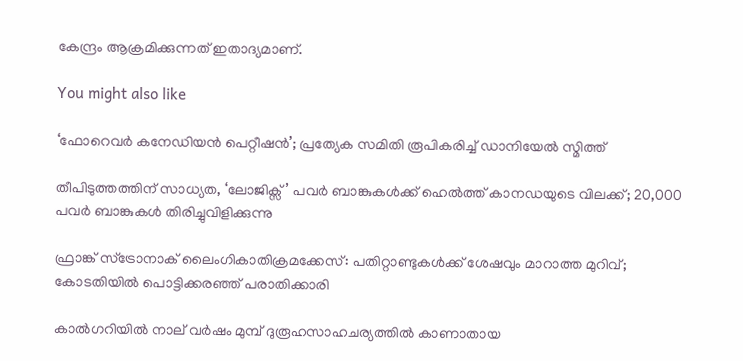കേന്ദ്രം ആക്രമിക്കുന്നത് ഇതാദ്യമാണ്.

You might also like

‘ഫോറെവർ കനേഡിയൻ പെറ്റീഷൻ’; പ്രത്യേക സമിതി രൂപികരിച്ച് ഡാനിയേൽ സ്മിത്ത്

തീപിടുത്തത്തിന് സാധ്യത, ‘ലോജിക്സ്’ പവർ ബാങ്കുകൾക്ക് ഹെൽത്ത് കാനഡയുടെ വിലക്ക്; 20,000 പവർ ബാങ്കുകൾ തിരിച്ചുവിളിക്കുന്നു

ഫ്രാങ്ക് സ്ട്രോനാക് ലൈംഗികാതിക്രമക്കേസ്: പതിറ്റാണ്ടുകൾക്ക് ശേഷവും മാറാത്ത മുറിവ്; കോടതിയിൽ പൊട്ടിക്കരഞ്ഞ് പരാതിക്കാരി

കാൽഗറിയിൽ നാല് വർഷം മുമ്പ് ദുരൂഹസാഹചര്യത്തിൽ കാണാതായ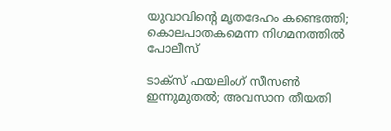യുവാവിന്റെ മൃതദേഹം കണ്ടെത്തി; കൊലപാതകമെന്ന നിഗമനത്തിൽ പോലീസ്

ടാക്സ് ഫയലിംഗ് സീസൺ ഇന്നുമുതൽ; അവസാന തീയതി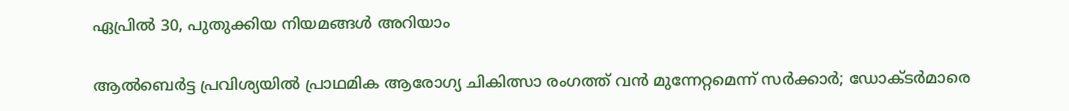ഏപ്രിൽ 30, പുതുക്കിയ നിയമങ്ങൾ അറിയാം

ആൽബെർട്ട പ്രവിശ്യയിൽ പ്രാഥമിക ആരോഗ്യ ചികിത്സാ രംഗത്ത് വൻ മുന്നേറ്റമെന്ന് സർക്കാർ; ഡോക്ടർമാരെ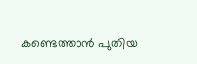കണ്ടെത്താൻ പുതിയ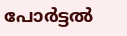പോർട്ടൽ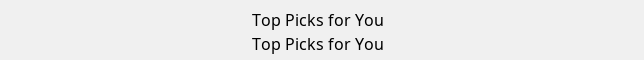Top Picks for You
Top Picks for You